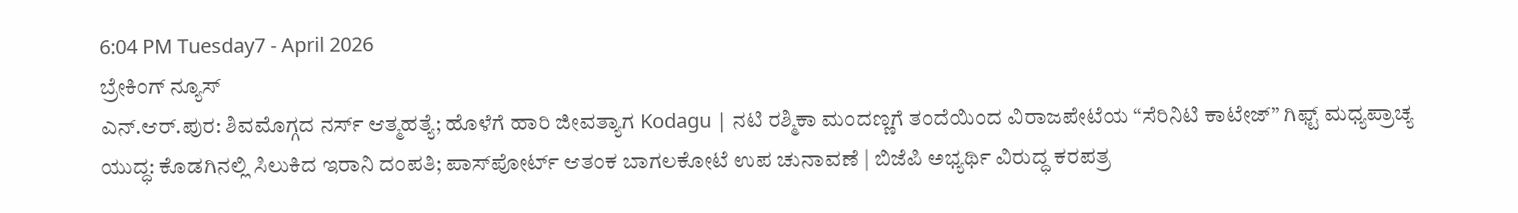6:04 PM Tuesday7 - April 2026
ಬ್ರೇಕಿಂಗ್ ನ್ಯೂಸ್
ಎನ್.ಆರ್.ಪುರ: ಶಿವಮೊಗ್ಗದ ನರ್ಸ್ ಆತ್ಮಹತ್ಯೆ; ಹೊಳೆಗೆ ಹಾರಿ ಜೀವತ್ಯಾಗ Kodagu | ನಟಿ ರಶ್ಮಿಕಾ ಮಂದಣ್ಣಗೆ ತಂದೆಯಿಂದ ವಿರಾಜಪೇಟೆಯ “ಸೆರಿನಿಟಿ ಕಾಟೇಜ್” ಗಿಫ್ಟ್ ಮಧ್ಯಪ್ರಾಚ್ಯ ಯುದ್ಧ: ಕೊಡಗಿನಲ್ಲಿ ಸಿಲುಕಿದ ಇರಾನಿ ದಂಪತಿ; ಪಾಸ್‌ಪೋರ್ಟ್ ಆತಂಕ ಬಾಗಲಕೋಟೆ ಉಪ ಚುನಾವಣೆ | ಬಿಜೆಪಿ ಅಭ್ಯರ್ಥಿ ವಿರುದ್ಧ ಕರಪತ್ರ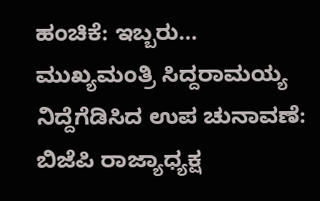ಹಂಚಿಕೆ: ಇಬ್ಬರು… ಮುಖ್ಯಮಂತ್ರಿ ಸಿದ್ದರಾಮಯ್ಯ ನಿದ್ದೆಗೆಡಿಸಿದ ಉಪ ಚುನಾವಣೆ: ಬಿಜೆಪಿ ರಾಜ್ಯಾಧ್ಯಕ್ಷ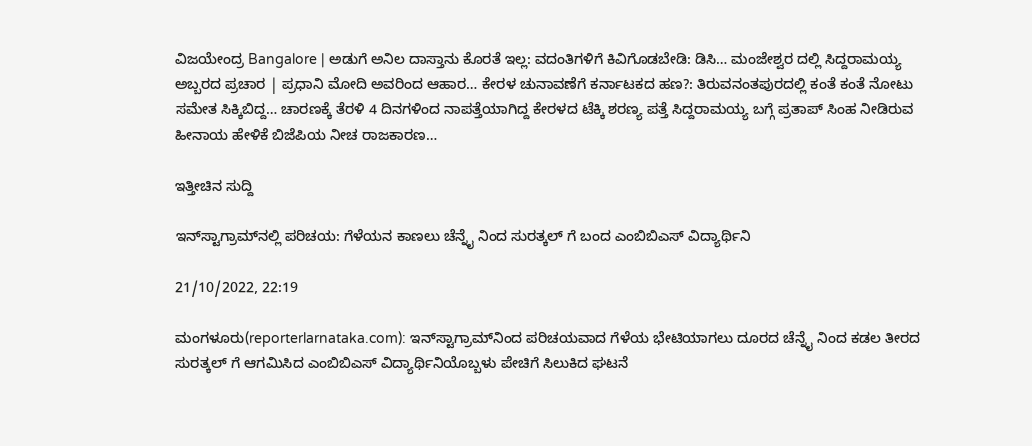ವಿಜಯೇಂದ್ರ Bangalore | ಅಡುಗೆ ಅನಿಲ ದಾಸ್ತಾನು ಕೊರತೆ ಇಲ್ಲ: ವದಂತಿಗಳಿಗೆ ಕಿವಿಗೊಡಬೇಡಿ: ಡಿಸಿ… ಮಂಜೇಶ್ವರ ದಲ್ಲಿ ಸಿದ್ದರಾಮಯ್ಯ ಅಬ್ಬರದ ಪ್ರಚಾರ | ಪ್ರಧಾನಿ ಮೋದಿ ಅವರಿಂದ ಆಹಾರ… ಕೇರಳ ಚುನಾವಣೆಗೆ ಕರ್ನಾಟಕದ ಹಣ?: ತಿರುವನಂತಪುರದಲ್ಲಿ ಕಂತೆ ಕಂತೆ ನೋಟು ಸಮೇತ ಸಿಕ್ಕಿಬಿದ್ದ… ಚಾರಣಕ್ಕೆ ತೆರಳಿ 4 ದಿನಗಳಿಂದ ನಾಪತ್ತೆಯಾಗಿದ್ದ ಕೇರಳದ ಟೆಕ್ಕಿ ಶರಣ್ಯ ಪತ್ತೆ ಸಿದ್ದರಾಮಯ್ಯ ಬಗ್ಗೆ ಪ್ರತಾಪ್ ಸಿಂಹ ನೀಡಿರುವ ಹೀನಾಯ ಹೇಳಿಕೆ ಬಿಜೆಪಿಯ ನೀಚ ರಾಜಕಾರಣ…

ಇತ್ತೀಚಿನ ಸುದ್ದಿ

ಇನ್‌ಸ್ಟಾಗ್ರಾಮ್‌ನಲ್ಲಿ ಪರಿಚಯ: ಗೆಳೆಯನ ಕಾಣಲು ಚೆನ್ನೈ ನಿಂದ ಸುರತ್ಕಲ್ ಗೆ ಬಂದ ಎಂಬಿಬಿಎಸ್ ವಿದ್ಯಾರ್ಥಿನಿ

21/10/2022, 22:19

ಮಂಗಳೂರು(reporterlarnataka.com): ಇನ್‌ಸ್ಟಾಗ್ರಾಮ್‌ನಿಂದ ಪರಿಚಯವಾದ ಗೆಳೆಯ ಭೇಟಿಯಾಗಲು ದೂರದ ಚೆನ್ನೈ ನಿಂದ ಕಡಲ ತೀರದ ಸುರತ್ಕಲ್ ಗೆ ಆಗಮಿಸಿದ ಎಂಬಿಬಿಎಸ್ ವಿದ್ಯಾರ್ಥಿನಿಯೊಬ್ಬಳು ಪೇಚಿಗೆ ಸಿಲುಕಿದ ಘಟನೆ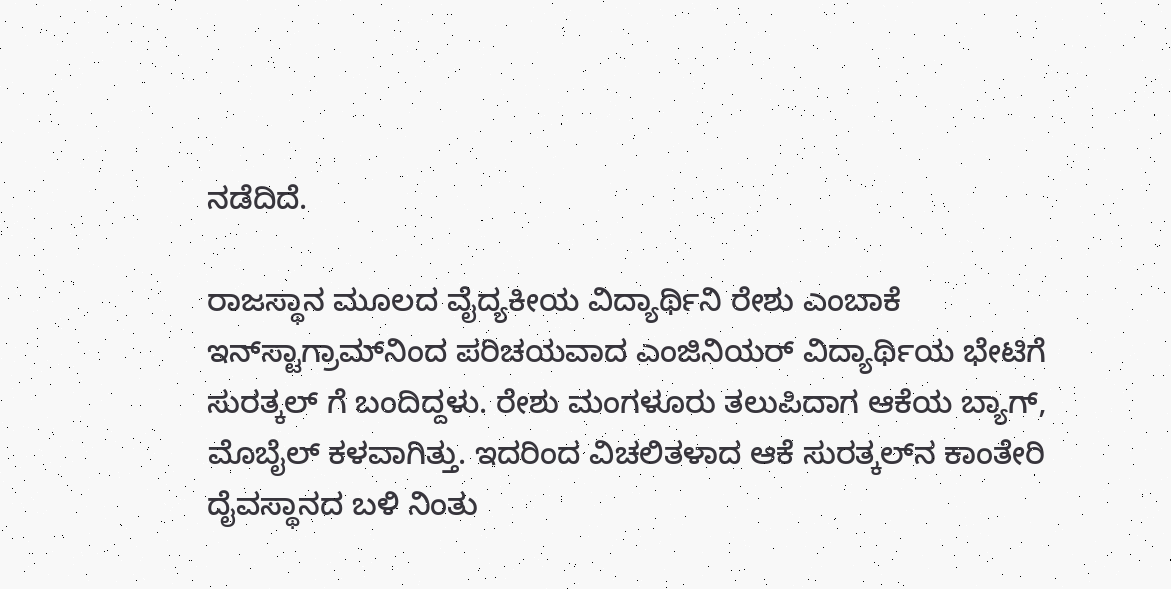ನಡೆದಿದೆ.

ರಾಜಸ್ಥಾನ ಮೂಲದ ವೈದ್ಯಕೀಯ ವಿದ್ಯಾರ್ಥಿನಿ ರೇಶು ಎಂಬಾಕೆ ಇನ್‌ಸ್ಟಾಗ್ರಾಮ್‌ನಿಂದ ಪರಿಚಯವಾದ ಎಂಜಿನಿಯರ್‌ ವಿದ್ಯಾರ್ಥಿಯ ಭೇಟಿಗೆ ಸುರತ್ಕಲ್‌ ಗೆ ಬಂದಿದ್ದಳು. ರೇಶು ಮಂಗಳೂರು ತಲುಪಿದಾಗ ಆಕೆಯ ಬ್ಯಾಗ್‌, ಮೊಬೈಲ್‌ ಕಳವಾಗಿತ್ತು. ಇದರಿಂದ ವಿಚಲಿತಳಾದ ಆಕೆ ಸುರತ್ಕಲ್‌ನ ಕಾಂತೇರಿ ದೈವಸ್ಥಾನದ ಬಳಿ ನಿಂತು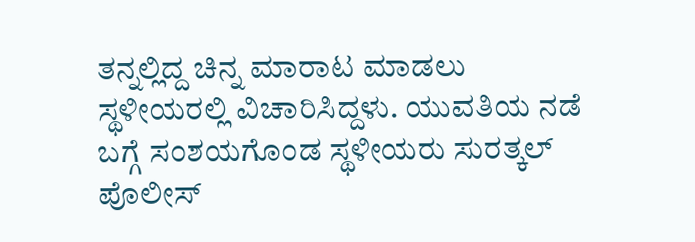ತನ್ನಲ್ಲಿದ್ದ ಚಿನ್ನ ಮಾರಾಟ ಮಾಡಲು ಸ್ಥಳೀಯರಲ್ಲಿ ವಿಚಾರಿಸಿದ್ದಳು. ಯುವತಿಯ ನಡೆ ಬಗ್ಗೆ ಸಂಶಯಗೊಂಡ ಸ್ಥಳೀಯರು ಸುರತ್ಕಲ್‌ ಪೊಲೀಸ್‌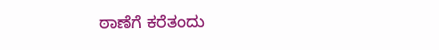ಠಾಣೆಗೆ ಕರೆತಂದು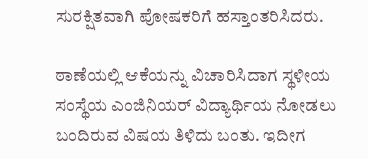ಸುರಕ್ಷಿತವಾಗಿ ಪೋಷಕರಿಗೆ ಹಸ್ತಾಂತರಿಸಿದರು.

ಠಾಣೆಯಲ್ಲಿ ಆಕೆಯನ್ನು ವಿಚಾರಿಸಿದಾಗ ಸ್ಥಳೀಯ ಸಂಸ್ಥೆಯ ಎಂಜಿನಿಯರ್‌ ವಿದ್ಯಾರ್ಥಿಯ ನೋಡಲು ಬಂದಿರುವ ವಿಷಯ ತಿಳಿದು ಬಂತು. ಇದೀಗ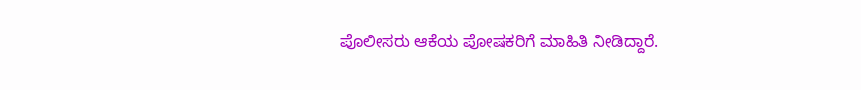ಪೊಲೀಸರು ಆಕೆಯ ಪೋಷಕರಿಗೆ ಮಾಹಿತಿ ನೀಡಿದ್ದಾರೆ.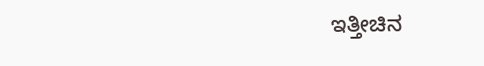ಇತ್ತೀಚಿನ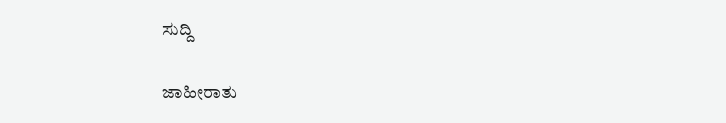ಸುದ್ದಿ

ಜಾಹೀರಾತು